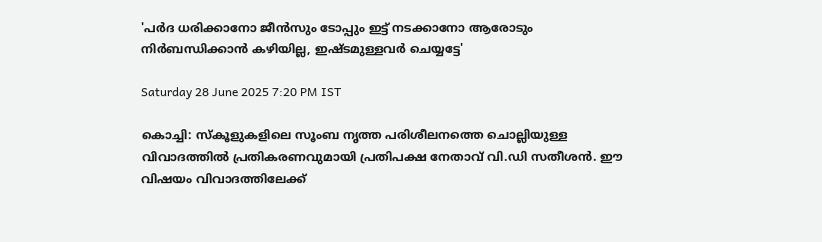'പര്‍ദ ധരിക്കാനോ ജീന്‍സും ടോപ്പും ഇട്ട് നടക്കാനോ ആരോടും നിര്‍ബന്ധിക്കാന്‍ കഴിയില്ല, ഇഷ്ടമുള്ളവര്‍ ചെയ്യട്ടേ'

Saturday 28 June 2025 7:20 PM IST

കൊച്ചി: സ്‌കൂളുകളിലെ സൂംബ നൃത്ത പരിശീലനത്തെ ചൊല്ലിയുള്ള വിവാദത്തില്‍ പ്രതികരണവുമായി പ്രതിപക്ഷ നേതാവ് വി.ഡി സതീശന്‍. ഈ വിഷയം വിവാദത്തിലേക്ക്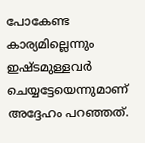പോകേണ്ട കാര്യമില്ലെന്നും ഇഷ്ടമുള്ളവര്‍ ചെയ്യട്ടേയെന്നുമാണ് അദ്ദേഹം പറഞ്ഞത്.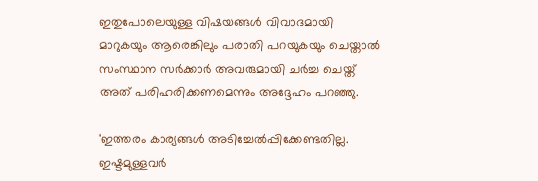ഇതുപോലെയുള്ള വിഷയങ്ങള്‍ വിവാദമായി മാറുകയും ആരെങ്കിലും പരാതി പറയുകയും ചെയ്താല്‍ സംസ്ഥാന സര്‍ക്കാര്‍ അവരുമായി ചര്‍ച്ച ചെയ്ത് അത് പരിഹരിക്കണമെന്നും അദ്ദേഹം പറഞ്ഞു.

'ഇത്തരം കാര്യങ്ങള്‍ അടിച്ചേല്‍പ്പിക്കേണ്ടതില്ല. ഇഷ്ടമുള്ളവര്‍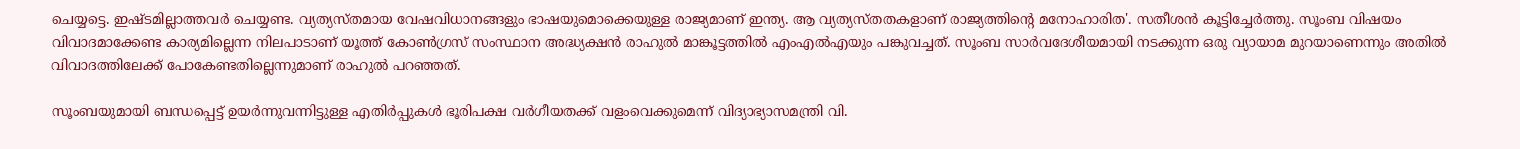ചെയ്യട്ടെ. ഇഷ്ടമില്ലാത്തവര്‍ ചെയ്യണ്ട. വ്യത്യസ്തമായ വേഷവിധാനങ്ങളും ഭാഷയുമൊക്കെയുള്ള രാജ്യമാണ് ഇന്ത്യ. ആ വ്യത്യസ്തതകളാണ് രാജ്യത്തിന്റെ മനോഹാരിത'. സതീശന്‍ കൂട്ടിച്ചേര്‍ത്തു. സൂംബ വിഷയം വിവാദമാക്കേണ്ട കാര്യമില്ലെന്ന നിലപാടാണ് യൂത്ത് കോണ്‍ഗ്രസ് സംസ്ഥാന അദ്ധ്യക്ഷന്‍ രാഹുല്‍ മാങ്കൂട്ടത്തില്‍ എംഎല്‍എയും പങ്കുവച്ചത്. സൂംബ സാര്‍വദേശീയമായി നടക്കുന്ന ഒരു വ്യായാമ മുറയാണെന്നും അതില്‍ വിവാദത്തിലേക്ക് പോകേണ്ടതില്ലെന്നുമാണ് രാഹുല്‍ പറഞ്ഞത്.

സൂംബയുമായി ബന്ധപ്പെട്ട് ഉയര്‍ന്നുവന്നിട്ടുള്ള എതിര്‍പ്പുകള്‍ ഭൂരിപക്ഷ വര്‍ഗീയതക്ക് വളംവെക്കുമെന്ന് വിദ്യാഭ്യാസമന്ത്രി വി.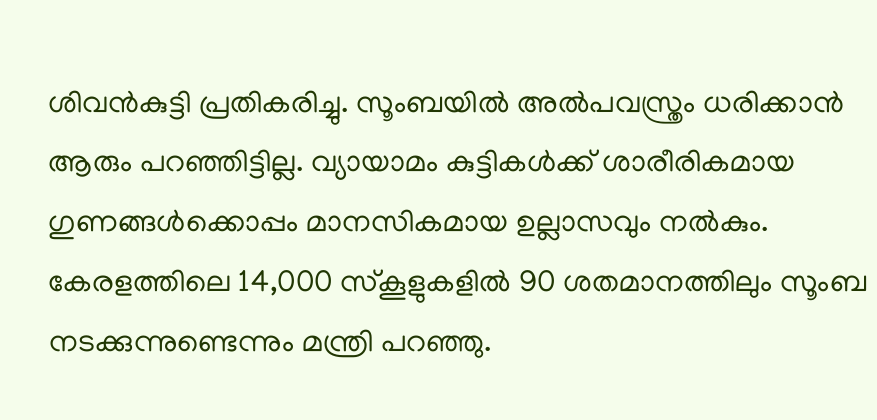ശിവന്‍കുട്ടി പ്രതികരിച്ചു. സൂംബയില്‍ അല്‍പവസ്ത്രം ധരിക്കാന്‍ ആരും പറഞ്ഞിട്ടില്ല. വ്യായാമം കുട്ടികള്‍ക്ക് ശാരീരികമായ ഗുണങ്ങള്‍ക്കൊപ്പം മാനസികമായ ഉല്ലാസവും നല്‍കും. കേരളത്തിലെ 14,000 സ്‌കൂളുകളില്‍ 90 ശതമാനത്തിലും സൂംബ നടക്കുന്നുണ്ടെന്നും മന്ത്രി പറഞ്ഞു.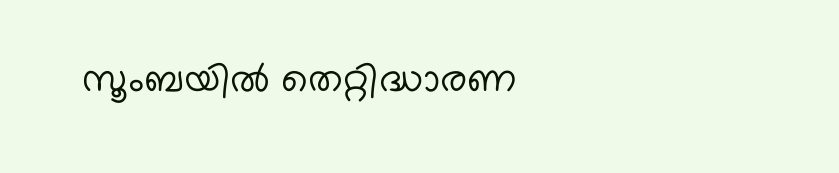സൂംബയില്‍ തെറ്റിദ്ധാരണ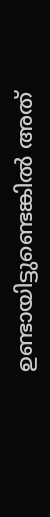ഉണ്ടായിട്ടുണ്ടെങ്കില്‍ അത്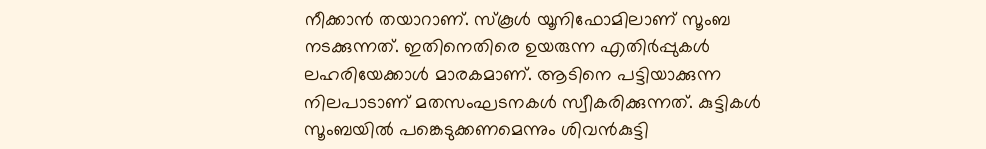നീക്കാന്‍ തയാറാണ്. സ്‌കൂള്‍ യൂനിഫോമിലാണ് സൂംബ നടക്കുന്നത്. ഇതിനെതിരെ ഉയരുന്ന എതിര്‍പ്പുകള്‍ ലഹരിയേക്കാള്‍ മാരകമാണ്. ആടിനെ പട്ടിയാക്കുന്ന നിലപാടാണ് മതസംഘടനകള്‍ സ്വീകരിക്കുന്നത്. കുട്ടികള്‍ സൂംബയില്‍ പങ്കെടുക്കണമെന്നും ശിവന്‍കുട്ടി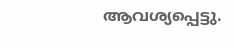ആവശ്യപ്പെട്ടു.